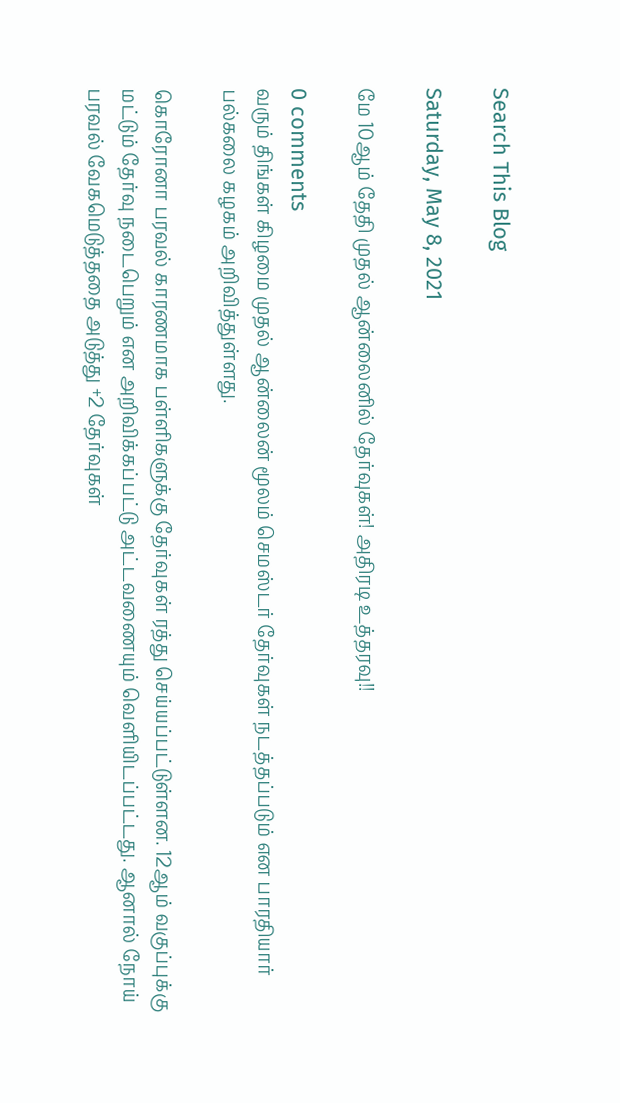Search This Blog

Saturday, May 8, 2021

மே 10ஆம் தேதி முதல் ஆன்லைனில் தேர்வுகள்! அதிரடி உத்தரவு!!

0 comments
வரும் திங்கள் கிழமை முதல் ஆன்லைன் மூலம் செமஸ்டர் தேர்வுகள் நடத்தப்படும் என பாரதியார் பல்கலை கழகம் அறிவித்துள்ளது.

கொரோனா பரவல் காரணமாக பள்ளிகளுக்கு தேர்வுகள் ரத்து செய்யப்பட்டுள்ளன. 12ஆம் வகுப்புக்கு மட்டும் தேர்வு நடைபெறும் என அறிவிக்கப்பட்டு அட்டவணையும் வெளியிடப்பட்டது. ஆனால் நோய் பரவல் வேகமெடுத்ததை அடுத்து +2 தேர்வுகள்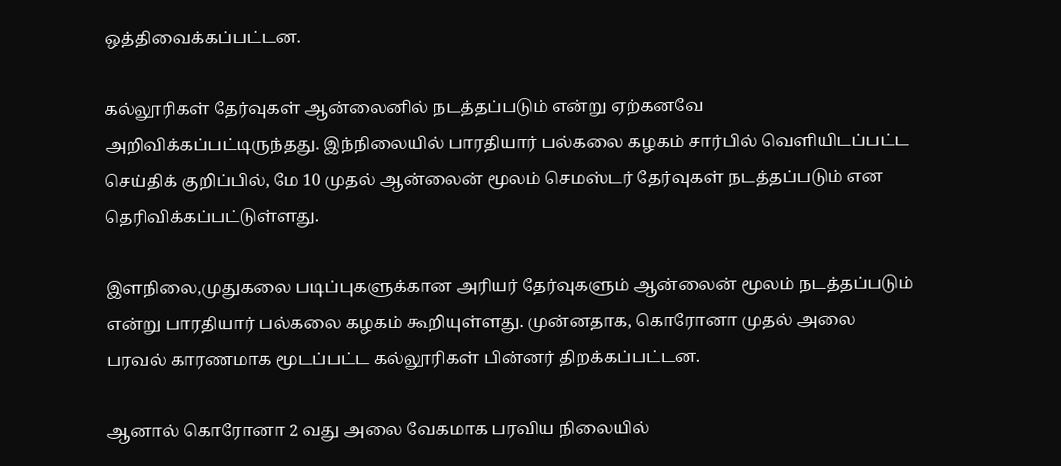ஒத்திவைக்கப்பட்டன.

கல்லூரிகள் தேர்வுகள் ஆன்லைனில் நடத்தப்படும் என்று ஏற்கனவே அறிவிக்கப்பட்டிருந்தது. இந்நிலையில் பாரதியார் பல்கலை கழகம் சார்பில் வெளியிடப்பட்ட செய்திக் குறிப்பில், மே 10 முதல் ஆன்லைன் மூலம் செமஸ்டர் தேர்வுகள் நடத்தப்படும் என தெரிவிக்கப்பட்டுள்ளது.

இளநிலை,முதுகலை படிப்புகளுக்கான அரியர் தேர்வுகளும் ஆன்லைன் மூலம் நடத்தப்படும் என்று பாரதியார் பல்கலை கழகம் கூறியுள்ளது. முன்னதாக, கொரோனா முதல் அலை பரவல் காரணமாக மூடப்பட்ட கல்லூரிகள் பின்னர் திறக்கப்பட்டன.

ஆனால் கொரோனா 2 வது அலை வேகமாக பரவிய நிலையில்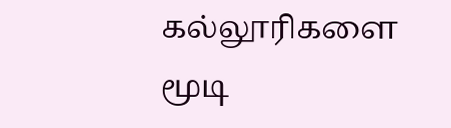கல்லூரிகளை மூடி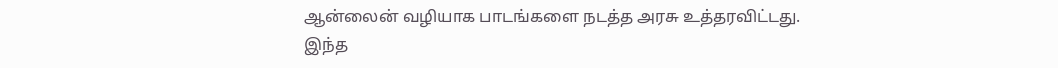ஆன்லைன் வழியாக பாடங்களை நடத்த அரசு உத்தரவிட்டது. இந்த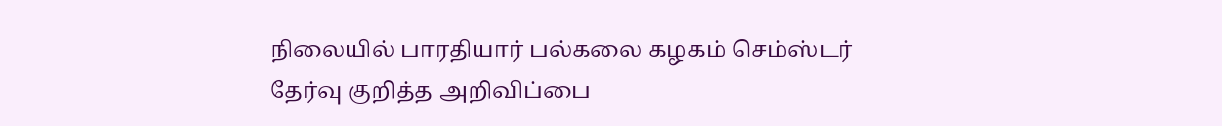நிலையில் பாரதியார் பல்கலை கழகம் செம்ஸ்டர் தேர்வு குறித்த அறிவிப்பை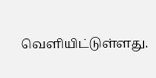வெளியிட்டுள்ளது.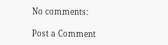No comments:

Post a Comment